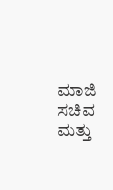ಮಾಜಿ ಸಚಿವ ಮತ್ತು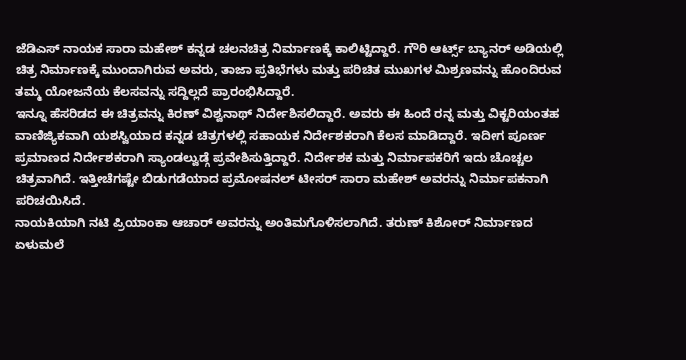ಜೆಡಿಎಸ್ ನಾಯಕ ಸಾರಾ ಮಹೇಶ್ ಕನ್ನಡ ಚಲನಚಿತ್ರ ನಿರ್ಮಾಣಕ್ಕೆ ಕಾಲಿಟ್ಟಿದ್ದಾರೆ. ಗೌರಿ ಆರ್ಟ್ಸ್ ಬ್ಯಾನರ್ ಅಡಿಯಲ್ಲಿ ಚಿತ್ರ ನಿರ್ಮಾಣಕ್ಕೆ ಮುಂದಾಗಿರುವ ಅವರು, ತಾಜಾ ಪ್ರತಿಭೆಗಳು ಮತ್ತು ಪರಿಚಿತ ಮುಖಗಳ ಮಿಶ್ರಣವನ್ನು ಹೊಂದಿರುವ ತಮ್ಮ ಯೋಜನೆಯ ಕೆಲಸವನ್ನು ಸದ್ದಿಲ್ಲದೆ ಪ್ರಾರಂಭಿಸಿದ್ದಾರೆ.
ಇನ್ನೂ ಹೆಸರಿಡದ ಈ ಚಿತ್ರವನ್ನು ಕಿರಣ್ ವಿಶ್ವನಾಥ್ ನಿರ್ದೇಶಿಸಲಿದ್ದಾರೆ. ಅವರು ಈ ಹಿಂದೆ ರನ್ನ ಮತ್ತು ವಿಕ್ಟರಿಯಂತಹ ವಾಣಿಜ್ಯಿಕವಾಗಿ ಯಶಸ್ವಿಯಾದ ಕನ್ನಡ ಚಿತ್ರಗಳಲ್ಲಿ ಸಹಾಯಕ ನಿರ್ದೇಶಕರಾಗಿ ಕೆಲಸ ಮಾಡಿದ್ದಾರೆ. ಇದೀಗ ಪೂರ್ಣ ಪ್ರಮಾಣದ ನಿರ್ದೇಶಕರಾಗಿ ಸ್ಯಾಂಡಲ್ವುಡ್ಗೆ ಪ್ರವೇಶಿಸುತ್ತಿದ್ದಾರೆ. ನಿರ್ದೇಶಕ ಮತ್ತು ನಿರ್ಮಾಪಕರಿಗೆ ಇದು ಚೊಚ್ಚಲ ಚಿತ್ರವಾಗಿದೆ. ಇತ್ತೀಚೆಗಷ್ಟೇ ಬಿಡುಗಡೆಯಾದ ಪ್ರಮೋಷನಲ್ ಟೀಸರ್ ಸಾರಾ ಮಹೇಶ್ ಅವರನ್ನು ನಿರ್ಮಾಪಕನಾಗಿ ಪರಿಚಯಿಸಿದೆ.
ನಾಯಕಿಯಾಗಿ ನಟಿ ಪ್ರಿಯಾಂಕಾ ಆಚಾರ್ ಅವರನ್ನು ಅಂತಿಮಗೊಳಿಸಲಾಗಿದೆ. ತರುಣ್ ಕಿಶೋರ್ ನಿರ್ಮಾಣದ ಏಳುಮಲೆ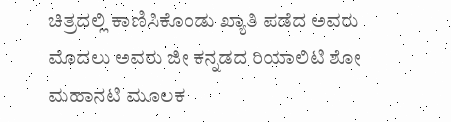ಚಿತ್ರದಲ್ಲಿ ಕಾಣಿಸಿಕೊಂಡು ಖ್ಯಾತಿ ಪಡೆದ ಅವರು ಮೊದಲು ಅವರು ಜೀ ಕನ್ನಡದ ರಿಯಾಲಿಟಿ ಶೋ ಮಹಾನಟಿ ಮೂಲಕ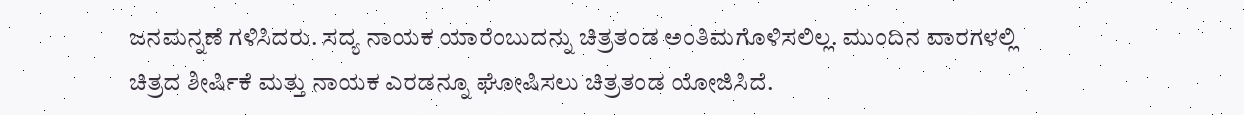ಜನಮನ್ನಣೆ ಗಳಿಸಿದರು. ಸದ್ಯ ನಾಯಕ ಯಾರೆಂಬುದನ್ನು ಚಿತ್ರತಂಡ ಅಂತಿಮಗೊಳಿಸಲಿಲ್ಲ. ಮುಂದಿನ ವಾರಗಳಲ್ಲಿ ಚಿತ್ರದ ಶೀರ್ಷಿಕೆ ಮತ್ತು ನಾಯಕ ಎರಡನ್ನೂ ಘೋಷಿಸಲು ಚಿತ್ರತಂಡ ಯೋಜಿಸಿದೆ.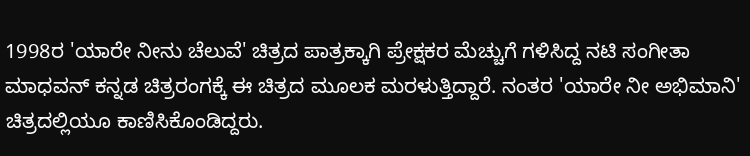1998ರ 'ಯಾರೇ ನೀನು ಚೆಲುವೆ' ಚಿತ್ರದ ಪಾತ್ರಕ್ಕಾಗಿ ಪ್ರೇಕ್ಷಕರ ಮೆಚ್ಚುಗೆ ಗಳಿಸಿದ್ದ ನಟಿ ಸಂಗೀತಾ ಮಾಧವನ್ ಕನ್ನಡ ಚಿತ್ರರಂಗಕ್ಕೆ ಈ ಚಿತ್ರದ ಮೂಲಕ ಮರಳುತ್ತಿದ್ದಾರೆ. ನಂತರ 'ಯಾರೇ ನೀ ಅಭಿಮಾನಿ' ಚಿತ್ರದಲ್ಲಿಯೂ ಕಾಣಿಸಿಕೊಂಡಿದ್ದರು.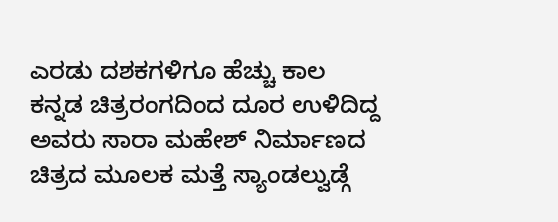ಎರಡು ದಶಕಗಳಿಗೂ ಹೆಚ್ಚು ಕಾಲ ಕನ್ನಡ ಚಿತ್ರರಂಗದಿಂದ ದೂರ ಉಳಿದಿದ್ದ ಅವರು ಸಾರಾ ಮಹೇಶ್ ನಿರ್ಮಾಣದ ಚಿತ್ರದ ಮೂಲಕ ಮತ್ತೆ ಸ್ಯಾಂಡಲ್ವುಡ್ಗೆ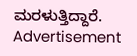ಮರಳುತ್ತಿದ್ದಾರೆ.
Advertisement